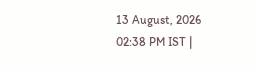13 August, 2026 02:38 PM IST |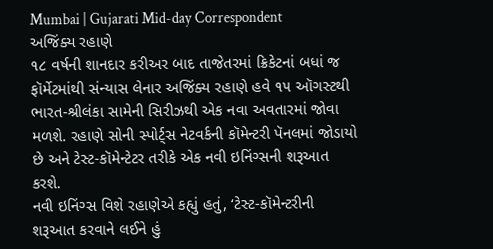Mumbai | Gujarati Mid-day Correspondent
અજિંક્ય રહાણે
૧૮ વર્ષની શાનદાર કરીઅર બાદ તાજેતરમાં ક્રિકેટનાં બધાં જ ફૉર્મેટમાંથી સંન્યાસ લેનાર અજિંક્ય રહાણે હવે ૧૫ ઑગસ્ટથી ભારત-શ્રીલંકા સામેની સિરીઝથી એક નવા અવતારમાં જોવા મળશે. રહાણે સોની સ્પોર્ટ્સ નેટવર્કની કૉમેન્ટરી પૅનલમાં જોડાયો છે અને ટેસ્ટ-કૉમેન્ટેટર તરીકે એક નવી ઇનિંગ્સની શરૂઆત કરશે.
નવી ઇનિંગ્સ વિશે રહાણેએ કહ્યું હતું, ‘ટેસ્ટ-કૉમેન્ટરીની શરૂઆત કરવાને લઈને હું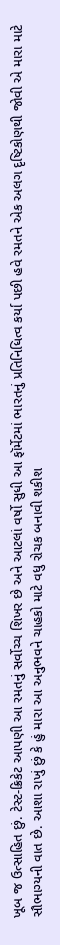ખૂબ જ ઉત્સાહિત છું. ટેસ્ટ-ક્રિકેટ આપણી આ રમતનું સર્વોચ્ચ શિખર છે અને આટલાં વર્ષો સુધી આ ફૉર્મેટમાં ભારતનું પ્રતિનિધિત્વ કર્યા પછી હવે રમતને એક અલગ દૃષ્ટિકોણથી જોવી એ મારા માટે સૌભાગ્યની વાત છે. આશા રાખું છું કે હું મારા આ અનુભવને ચાહકો માટે વધુ રોચક બનાવી શકીશ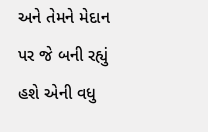અને તેમને મેદાન પર જે બની રહ્યું હશે એની વધુ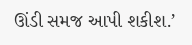ઊંડી સમજ આપી શકીશ.’